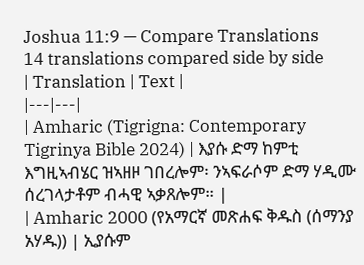Joshua 11:9 — Compare Translations
14 translations compared side by side
| Translation | Text |
|---|---|
| Amharic (Tigrigna: Contemporary Tigrinya Bible 2024) | እያሱ ድማ ከምቲ እግዚኣብሄር ዝኣዘዞ ገበረሎም፡ ንኣፍራሶም ድማ ሃዲሙ ሰረገላታቶም ብሓዊ ኣቃጸሎም። |
| Amharic 2000 (የአማርኛ መጽሐፍ ቅዱስ (ሰማንያ አሃዱ)) | ኢያሱም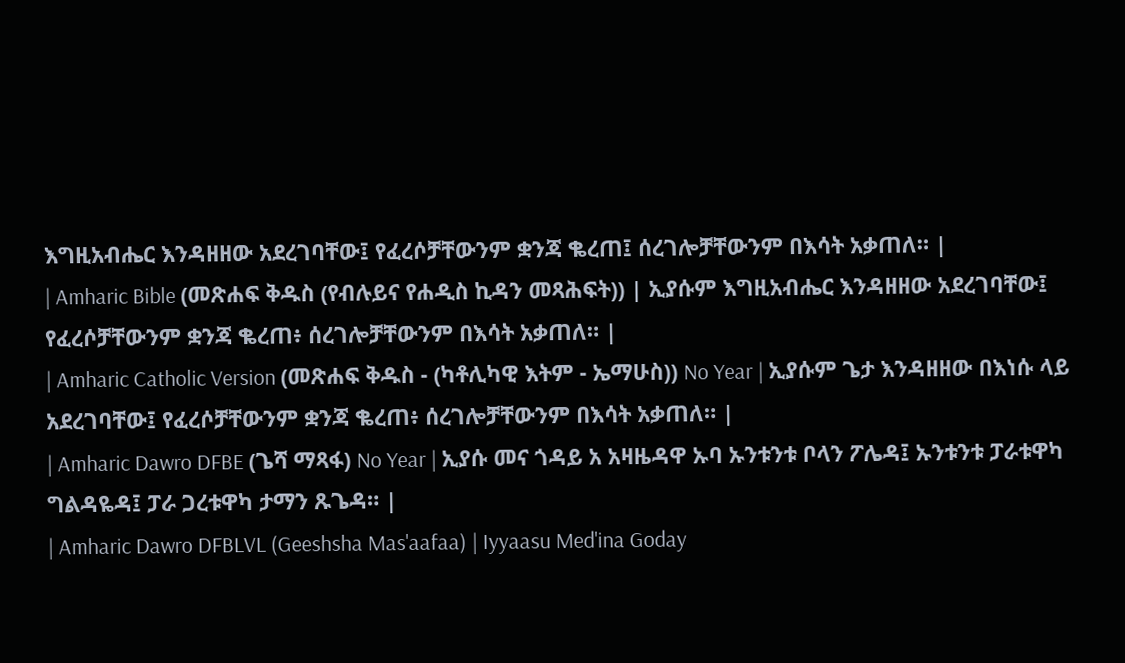እግዚአብሔር እንዳዘዘው አደረገባቸው፤ የፈረሶቻቸውንም ቋንጃ ቈረጠ፤ ሰረገሎቻቸውንም በእሳት አቃጠለ። |
| Amharic Bible (መጽሐፍ ቅዱስ (የብሉይና የሐዲስ ኪዳን መጻሕፍት)) | ኢያሱም እግዚአብሔር እንዳዘዘው አደረገባቸው፤ የፈረሶቻቸውንም ቋንጃ ቈረጠ፥ ሰረገሎቻቸውንም በእሳት አቃጠለ። |
| Amharic Catholic Version (መጽሐፍ ቅዱስ - (ካቶሊካዊ እትም - ኤማሁስ)) No Year | ኢያሱም ጌታ እንዳዘዘው በእነሱ ላይ አደረገባቸው፤ የፈረሶቻቸውንም ቋንጃ ቈረጠ፥ ሰረገሎቻቸውንም በእሳት አቃጠለ። |
| Amharic Dawro DFBE (ጌሻ ማጻፋ) No Year | ኢያሱ መና ጎዳይ አ አዛዜዳዋ ኡባ ኡንቱንቱ ቦላን ፖሌዳ፤ ኡንቱንቱ ፓራቱዋካ ግልዳዬዳ፤ ፓራ ጋረቱዋካ ታማን ጹጌዳ። |
| Amharic Dawro DFBLVL (Geeshsha Mas'aafaa) | Iyyaasu Med'ina Goday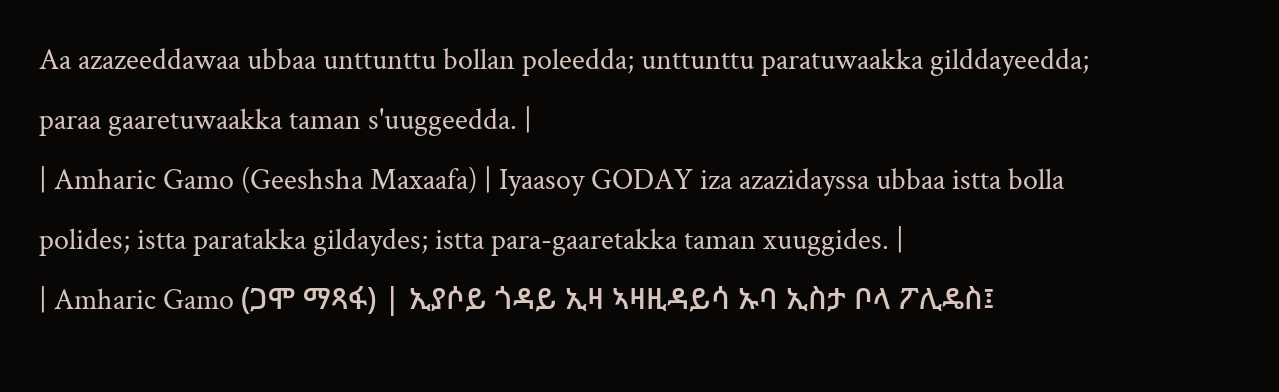Aa azazeeddawaa ubbaa unttunttu bollan poleedda; unttunttu paratuwaakka gilddayeedda; paraa gaaretuwaakka taman s'uuggeedda. |
| Amharic Gamo (Geeshsha Maxaafa) | Iyaasoy GODAY iza azazidayssa ubbaa istta bolla polides; istta paratakka gildaydes; istta para-gaaretakka taman xuuggides. |
| Amharic Gamo (ጋሞ ማጻፋ) | ኢያሶይ ጎዳይ ኢዛ ኣዛዚዳይሳ ኡባ ኢስታ ቦላ ፖሊዴስ፤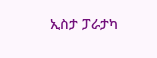ኢስታ ፓራታካ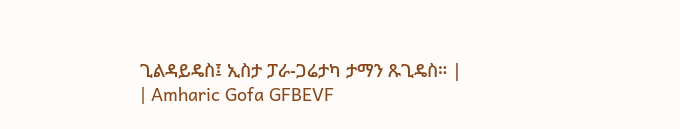ጊልዳይዴስ፤ ኢስታ ፓራ-ጋሬታካ ታማን ጹጊዴስ። |
| Amharic Gofa GFBEVF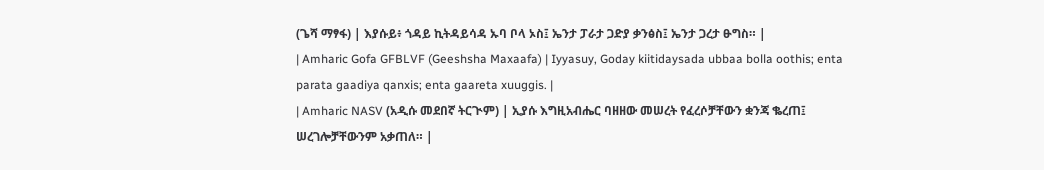(ጌሻ ማፃፋ) | እያሱይ፥ ጎዳይ ኪትዳይሳዳ ኡባ ቦላ ኦስ፤ ኤንታ ፓራታ ጋድያ ቃንፅስ፤ ኤንታ ጋረታ ፁግስ። |
| Amharic Gofa GFBLVF (Geeshsha Maxaafa) | Iyyasuy, Goday kiitidaysada ubbaa bolla oothis; enta parata gaadiya qanxis; enta gaareta xuuggis. |
| Amharic NASV (አዲሱ መደበኛ ትርጒም) | ኢያሱ እግዚአብሔር ባዘዘው መሠረት የፈረሶቻቸውን ቋንጃ ቈረጠ፤ ሠረገሎቻቸውንም አቃጠለ። |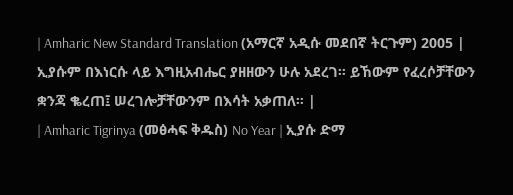| Amharic New Standard Translation (አማርኛ አዲሱ መደበኛ ትርጉም) 2005 | ኢያሱም በእነርሱ ላይ እግዚአብሔር ያዘዘውን ሁሉ አደረገ። ይኸውም የፈረሶቻቸውን ቋንጃ ቈረጠ፤ ሠረገሎቻቸውንም በእሳት አቃጠለ። |
| Amharic Tigrinya (መፅሓፍ ቅዱስ) No Year | ኢያሱ ድማ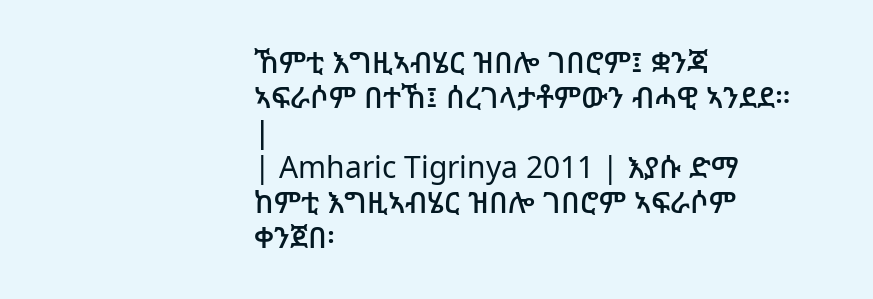ኸምቲ እግዚኣብሄር ዝበሎ ገበሮም፤ ቋንጃ ኣፍራሶም በተኸ፤ ሰረገላታቶምውን ብሓዊ ኣንደደ። |
| Amharic Tigrinya 2011 | እያሱ ድማ ከምቲ እግዚኣብሄር ዝበሎ ገበሮም ኣፍራሶም ቀንጀበ፡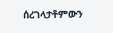ሰረገላታቶምውን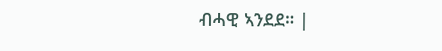ብሓዊ ኣንደደ። |